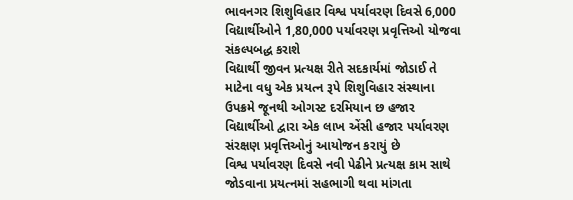ભાવનગર શિશુવિહાર વિશ્વ પર્યાવરણ દિવસે 6,000 વિદ્યાર્થીઓને 1,80,000 પર્યાવરણ પ્રવૃત્તિઓ યોજવા સંકલ્પબદ્ધ કરાશે
વિદ્યાર્થી જીવન પ્રત્યક્ષ રીતે સદકાર્યમાં જોડાઈ તે માટેના વધુ એક પ્રયત્ન રૂપે શિશુવિહાર સંસ્થાના ઉપક્રમે જૂનથી ઓગસ્ટ દરમિયાન છ હજાર વિદ્યાર્થીઓ દ્વારા એક લાખ એંસી હજાર પર્યાવરણ સંરક્ષણ પ્રવૃત્તિઓનું આયોજન કરાયું છે
વિશ્વ પર્યાવરણ દિવસે નવી પેઢીને પ્રત્યક્ષ કામ સાથે જોડવાના પ્રયત્નમાં સહભાગી થવા માંગતા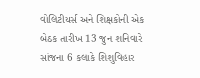વોલિટીયર્સ અને શિક્ષકોની એક બેઠક તારીખ 13 જુન શનિવારે સાંજના 6 કલાકે શિશુવિહાર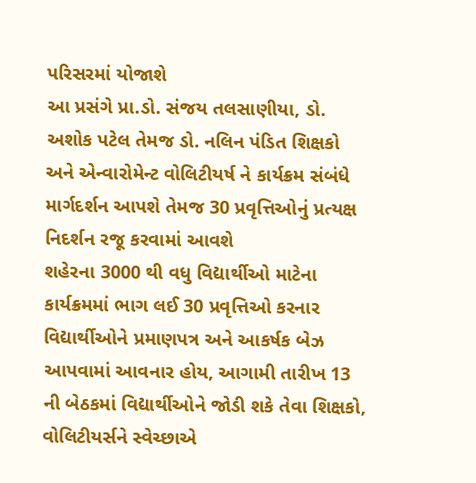પરિસરમાં યોજાશે
આ પ્રસંગે પ્રા.ડો. સંજય તલસાણીયા, ડો. અશોક પટેલ તેમજ ડો. નલિન પંડિત શિક્ષકો અને એન્વારોમેન્ટ વોલિટીયર્ષ ને કાર્યક્રમ સંબંધે માર્ગદર્શન આપશે તેમજ 30 પ્રવૃત્તિઓનું પ્રત્યક્ષ નિદર્શન રજૂ કરવામાં આવશે
શહેરના 3000 થી વધુ વિદ્યાર્થીઓ માટેના કાર્યક્રમમાં ભાગ લઈ 30 પ્રવૃત્તિઓ કરનાર વિદ્યાર્થીઓને પ્રમાણપત્ર અને આકર્ષક બેઝ આપવામાં આવનાર હોય, આગામી તારીખ 13 ની બેઠકમાં વિદ્યાર્થીઓને જોડી શકે તેવા શિક્ષકો, વોલિટીયર્સને સ્વેચ્છાએ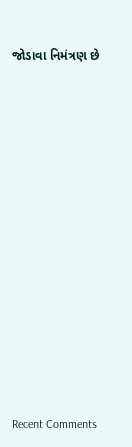જોડાવા નિમંત્રણ છે


















Recent Comments